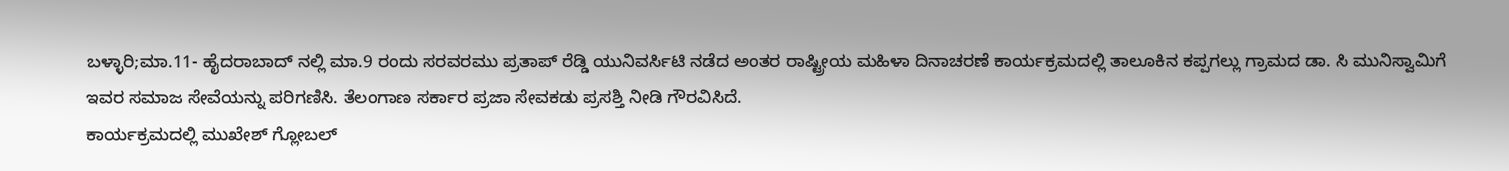ಬಳ್ಳಾರಿ;ಮಾ.11- ಹೈದರಾಬಾದ್ ನಲ್ಲಿ ಮಾ.9 ರಂದು ಸರವರಮು ಪ್ರತಾಪ್ ರೆಡ್ಡಿ ಯುನಿವರ್ಸಿಟಿ ನಡೆದ ಅಂತರ ರಾಷ್ಟ್ರೀಯ ಮಹಿಳಾ ದಿನಾಚರಣೆ ಕಾರ್ಯಕ್ರಮದಲ್ಲಿ ತಾಲೂಕಿನ ಕಪ್ಪಗಲ್ಲು ಗ್ರಾಮದ ಡಾ. ಸಿ ಮುನಿಸ್ವಾಮಿಗೆ ಇವರ ಸಮಾಜ ಸೇವೆಯನ್ನು ಪರಿಗಣಿಸಿ. ತೆಲಂಗಾಣ ಸರ್ಕಾರ ಪ್ರಜಾ ಸೇವಕಡು ಪ್ರಸಶ್ತಿ ನೀಡಿ ಗೌರವಿಸಿದೆ.
ಕಾರ್ಯಕ್ರಮದಲ್ಲಿ ಮುಖೇಶ್ ಗ್ಲೋಬಲ್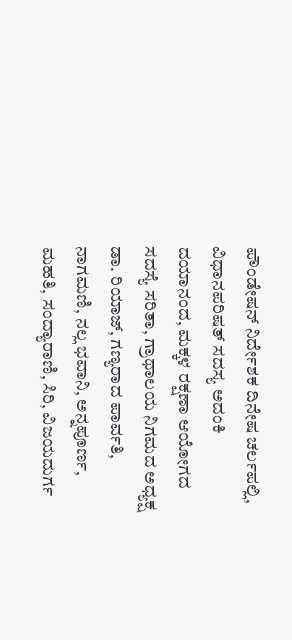ಪೌಂಡೇಷನ್ ನಿರ್ದೇಶಕ ದಿನೇಷ ಚರ್ಲಪಲ್ಲಿ, ವಿಧಾನಪರಿಷತ್ ಸದಸ್ಯ ಅದಂಕಿ ದಯಾನಂದ, ಮಕ್ಕಳ ರಕ್ಷಣಾ ಆಯೋಗದ ಸದಸ್ಯೆ ಸರಿತಾ, ಗ್ರಾಥಾಲಯ ನಿಗಮದ ಅಧ್ಯಕ್ಷ ಡಾ. ರಿಯಾಜ್, ಗಣ್ಯರಾದ ಪಾರ್ವತಿ, ನಾಗಮಣಿ, ನಲ್ಲ ಭವಾನಿ, ಅನ್ನಪೂರ್ಣ, ಮಹತಿ, ಸಂದ್ಯಾರಾಣಿ, ಸಿರಿ, ವಿಜಯದುರ್ಗ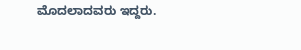ಮೊದಲಾದವರು ಇದ್ದರು.